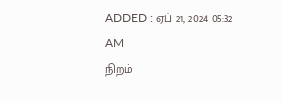ADDED : ஏப் 21, 2024 05:32 AM
நிறம்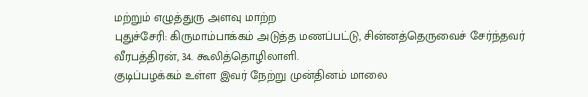மற்றும் எழுத்துரு அளவு மாற்ற
புதுச்சேரி: கிருமாம்பாக்கம் அடுத்த மணப்பட்டு, சின்னத்தெருவைச் சேர்ந்தவர் வீரபத்திரன், 34. கூலித்தொழிலாளி.
குடிப்பழக்கம் உள்ள இவர் நேற்று முன்தினம் மாலை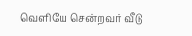வெளியே சென்றவர் வீடு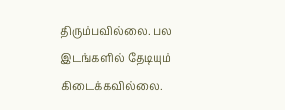திரும்பவில்லை. பல இடங்களில் தேடியும் கிடைக்கவில்லை.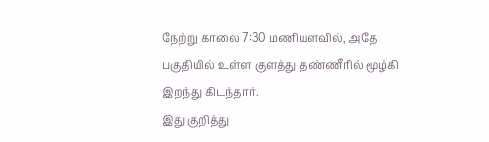நேற்று காலை 7:30 மணியளவில், அதே பகுதியில் உள்ள குளத்து தண்ணீரில் மூழ்கி இறந்து கிடந்தார்.
இது குறித்து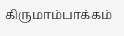கிருமாம்பாக்கம்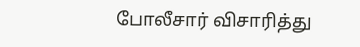போலீசார் விசாரித்து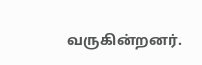வருகின்றனர்.